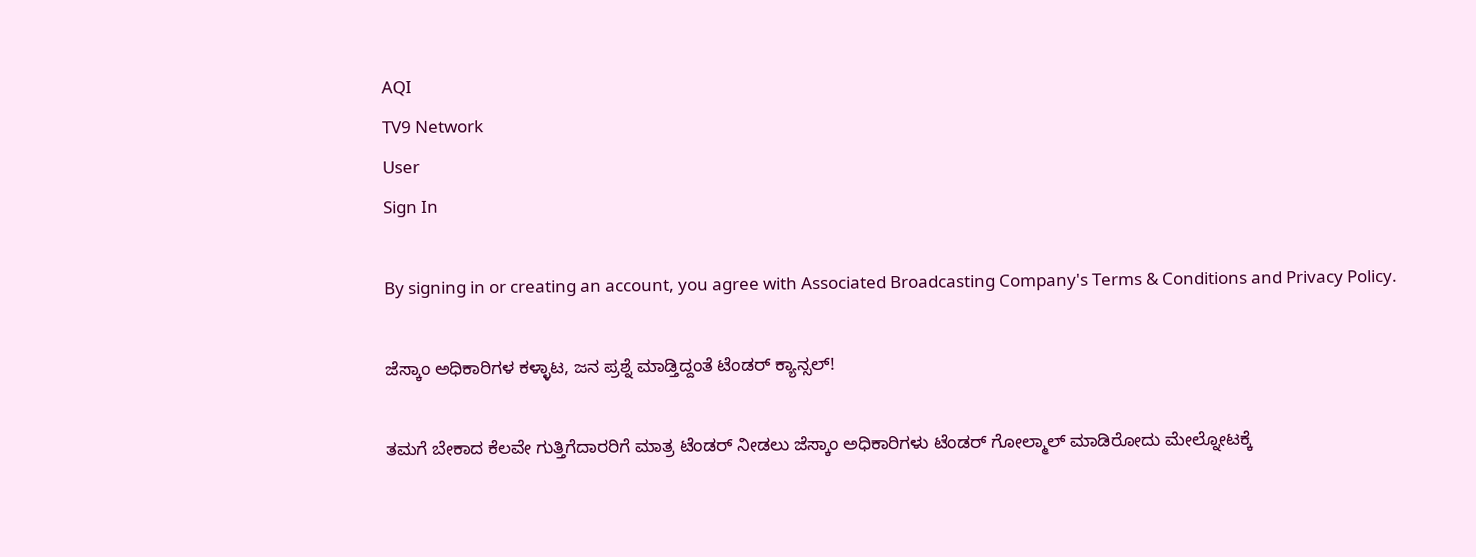AQI
TV9 Network
User
Sign In

By signing in or creating an account, you agree with Associated Broadcasting Company's Terms & Conditions and Privacy Policy.

ಜೆಸ್ಕಾಂ ಅಧಿಕಾರಿಗಳ ಕಳ್ಳಾಟ, ಜನ ಪ್ರಶ್ನೆ ಮಾಡ್ತಿದ್ದಂತೆ ಟೆಂಡರ್ ಕ್ಯಾನ್ಸಲ್!

ತಮಗೆ ಬೇಕಾದ ಕೆಲವೇ ಗುತ್ತಿಗೆದಾರರಿಗೆ ಮಾತ್ರ ಟೆಂಡರ್ ನೀಡಲು ಜೆಸ್ಕಾಂ ಅಧಿಕಾರಿಗಳು ಟೆಂಡರ್ ಗೋಲ್ಮಾಲ್ ಮಾಡಿರೋದು ಮೇಲ್ನೋಟಕ್ಕೆ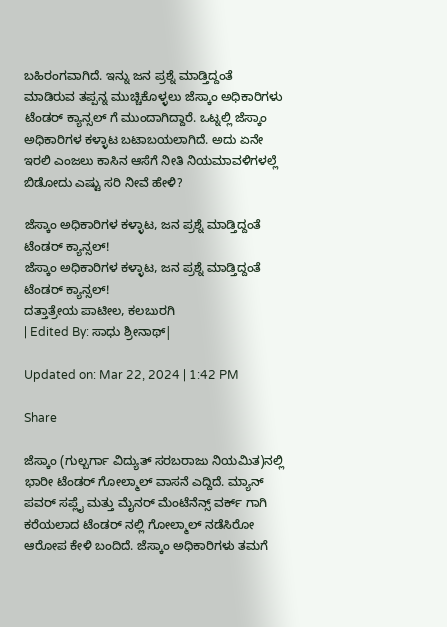ಬಹಿರಂಗವಾಗಿದೆ. ಇನ್ನು ಜನ ಪ್ರಶ್ನೆ ಮಾಡ್ತಿದ್ದಂತೆ ಮಾಡಿರುವ ತಪ್ಪನ್ನ ಮುಚ್ಚಿಕೊಳ್ಳಲು ಜೆಸ್ಕಾಂ ಅಧಿಕಾರಿಗಳು ಟೆಂಡರ್ ಕ್ಯಾನ್ಸಲ್ ಗೆ ಮುಂದಾಗಿದ್ದಾರೆ. ಒಟ್ನಲ್ಲಿ ಜೆಸ್ಕಾಂ ಅಧಿಕಾರಿಗಳ ಕಳ್ಳಾಟ ಬಟಾಬಯಲಾಗಿದೆ. ಅದು ಏನೇ ಇರಲಿ ಎಂಜಲು ಕಾಸಿನ ಆಸೆಗೆ ನೀತಿ ನಿಯಮಾವಳಿಗಳಲ್ಲೆ ಬಿಡೋದು ಎಷ್ಟು ಸರಿ ನೀವೆ ಹೇಳಿ?

ಜೆಸ್ಕಾಂ ಅಧಿಕಾರಿಗಳ ಕಳ್ಳಾಟ, ಜನ ಪ್ರಶ್ನೆ ಮಾಡ್ತಿದ್ದಂತೆ ಟೆಂಡರ್ ಕ್ಯಾನ್ಸಲ್!
ಜೆಸ್ಕಾಂ ಅಧಿಕಾರಿಗಳ ಕಳ್ಳಾಟ, ಜನ ಪ್ರಶ್ನೆ ಮಾಡ್ತಿದ್ದಂತೆ ಟೆಂಡರ್ ಕ್ಯಾನ್ಸಲ್!
ದತ್ತಾತ್ರೇಯ ಪಾಟೀಲ, ಕಲಬುರಗಿ
| Edited By: ಸಾಧು ಶ್ರೀನಾಥ್|

Updated on: Mar 22, 2024 | 1:42 PM

Share

ಜೆಸ್ಕಾಂ (ಗುಲ್ಬರ್ಗಾ ವಿದ್ಯುತ್ ಸರಬರಾಜು ನಿಯಮಿತ)ನಲ್ಲಿ ಭಾರೀ ಟೆಂಡರ್ ಗೋಲ್ಮಾಲ್ ವಾಸನೆ ಎದ್ದಿದೆ. ಮ್ಯಾನ್ ಪವರ್ ಸಪ್ಲೈ ಮತ್ತು ಮೈನರ್ ಮೆಂಟೆನೆನ್ಸ್ ವರ್ಕ್ ಗಾಗಿ ಕರೆಯಲಾದ ಟೆಂಡರ್ ನಲ್ಲಿ ಗೋಲ್ಮಾಲ್ ನಡೆಸಿರೋ ಆರೋಪ ಕೇಳಿ ಬಂದಿದೆ. ಜೆಸ್ಕಾಂ ಅಧಿಕಾರಿಗಳು ತಮಗೆ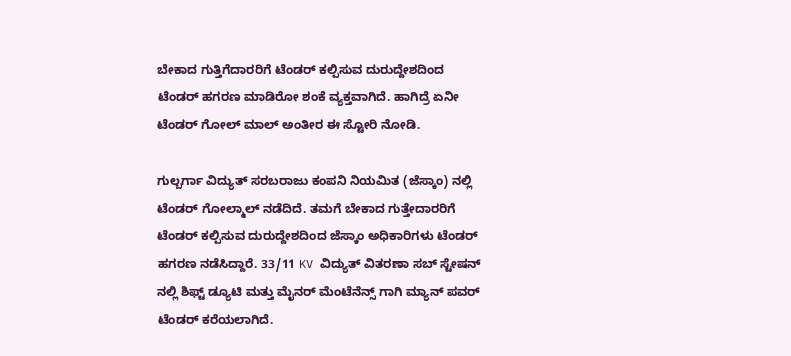ಬೇಕಾದ ಗುತ್ತಿಗೆದಾರರಿಗೆ ಟೆಂಡರ್ ಕಲ್ಪಿಸುವ ದುರುದ್ದೇಶದಿಂದ ಟೆಂಡರ್ ಹಗರಣ ಮಾಡಿರೋ ಶಂಕೆ ವ್ಯಕ್ತವಾಗಿದೆ. ಹಾಗಿದ್ರೆ ಏನೀ ಟೆಂಡರ್ ಗೋಲ್ ಮಾಲ್ ಅಂತೀರ ಈ ಸ್ಟೋರಿ ನೋಡಿ.

ಗುಲ್ಬರ್ಗಾ ವಿದ್ಯುತ್ ಸರಬರಾಜು ಕಂಪನಿ ನಿಯಮಿತ (ಜೆಸ್ಕಾಂ) ನಲ್ಲಿ ಟೆಂಡರ್ ಗೋಲ್ಮಾಲ್ ನಡೆದಿದೆ. ತಮಗೆ ಬೇಕಾದ ಗುತ್ತೇದಾರರಿಗೆ ಟೆಂಡರ್ ಕಲ್ಪಿಸುವ ದುರುದ್ದೇಶದಿಂದ ಜೆಸ್ಕಾಂ ಅಧಿಕಾರಿಗಳು ಟೆಂಡರ್ ಹಗರಣ ನಡೆಸಿದ್ದಾರೆ. 33/11 KV ವಿದ್ಯುತ್ ವಿತರಣಾ ಸಬ್ ಸ್ಟೇಷನ್ ನಲ್ಲಿ ಶಿಫ್ಟ್ ಡ್ಯೂಟಿ ಮತ್ತು ಮೈನರ್ ಮೆಂಟೆನೆನ್ಸ್ ಗಾಗಿ ಮ್ಯಾನ್ ಪವರ್ ಟೆಂಡರ್ ಕರೆಯಲಾಗಿದೆ.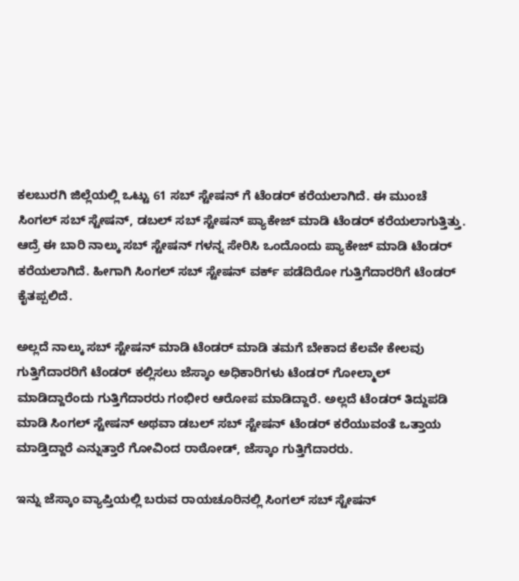ಕಲಬುರಗಿ ಜಿಲ್ಲೆಯಲ್ಲಿ ಒಟ್ಟು 61 ಸಬ್ ಸ್ಟೇಷನ್ ಗೆ ಟೆಂಡರ್ ಕರೆಯಲಾಗಿದೆ. ಈ ಮುಂಚೆ ಸಿಂಗಲ್ ಸಬ್ ಸ್ಟೇಷನ್, ಡಬಲ್ ಸಬ್ ಸ್ಟೇಷನ್ ಪ್ಯಾಕೇಜ್ ಮಾಡಿ ಟೆಂಡರ್ ಕರೆಯಲಾಗುತ್ತಿತ್ತು. ಆದ್ರೆ ಈ ಬಾರಿ ನಾಲ್ಕು ಸಬ್ ಸ್ಟೇಷನ್ ಗಳನ್ನ ಸೇರಿಸಿ ಒಂದೊಂದು ಪ್ಯಾಕೇಜ್ ಮಾಡಿ ಟೆಂಡರ್ ಕರೆಯಲಾಗಿದೆ. ಹೀಗಾಗಿ ಸಿಂಗಲ್ ಸಬ್ ಸ್ಟೇಷನ್ ವರ್ಕ್ ಪಡೆದಿರೋ ಗುತ್ತಿಗೆದಾರರಿಗೆ ಟೆಂಡರ್ ಕೈತಪ್ಪಲಿದೆ.

ಅಲ್ಲದೆ ನಾಲ್ಕು ಸಬ್ ಸ್ಟೇಷನ್ ಮಾಡಿ ಟೆಂಡರ್ ಮಾಡಿ ತಮಗೆ ಬೇಕಾದ ಕೆಲವೇ ಕೇಲವು ಗುತ್ತಿಗೆದಾರರಿಗೆ ಟೆಂಡರ್ ಕಲ್ಲಿಸಲು ಜೆಸ್ಕಾಂ ಅಧಿಕಾರಿಗಳು ಟೆಂಡರ್ ಗೋಲ್ಮಾಲ್ ಮಾಡಿದ್ದಾರೆಂದು ಗುತ್ತಿಗೆದಾರರು ಗಂಭೀರ ಆರೋಪ ಮಾಡಿದ್ದಾರೆ. ಅಲ್ಲದೆ ಟೆಂಡರ್ ತಿದ್ದುಪಡಿ ಮಾಡಿ ಸಿಂಗಲ್ ಸ್ಟೇಷನ್ ಅಥವಾ ಡಬಲ್ ಸಬ್ ಸ್ಟೇಷನ್ ಟೆಂಡರ್ ಕರೆಯುವಂತೆ ಒತ್ತಾಯ ಮಾಡ್ತಿದ್ದಾರೆ ಎನ್ನುತ್ತಾರೆ ಗೋವಿಂದ ರಾಠೋಡ್, ಜೆಸ್ಕಾಂ ಗುತ್ತಿಗೆದಾರರು.

ಇನ್ನು ಜೆಸ್ಕಾಂ ವ್ಯಾಪ್ತಿಯಲ್ಲಿ ಬರುವ ರಾಯಚೂರಿನಲ್ಲಿ ಸಿಂಗಲ್ ಸಬ್ ಸ್ಟೇಷನ್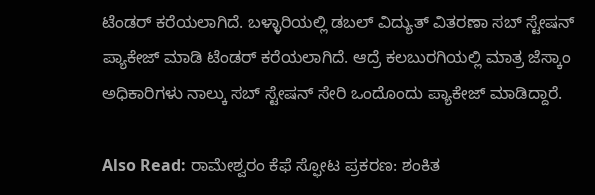ಟೆಂಡರ್ ಕರೆಯಲಾಗಿದೆ. ಬಳ್ಳಾರಿಯಲ್ಲಿ ಡಬಲ್ ವಿದ್ಯುತ್ ವಿತರಣಾ ಸಬ್ ಸ್ಟೇಷನ್ ಪ್ಯಾಕೇಜ್ ಮಾಡಿ ಟೆಂಡರ್ ಕರೆಯಲಾಗಿದೆ. ಆದ್ರೆ ಕಲಬುರಗಿಯಲ್ಲಿ ಮಾತ್ರ ಜೆಸ್ಕಾಂ ಅಧಿಕಾರಿಗಳು ನಾಲ್ಕು ಸಬ್ ಸ್ಟೇಷನ್ ಸೇರಿ ಒಂದೊಂದು ಪ್ಯಾಕೇಜ್ ಮಾಡಿದ್ದಾರೆ‌.

Also Read: ರಾಮೇಶ್ವರಂ ಕೆಫೆ ಸ್ಫೋಟ ಪ್ರಕರಣ: ಶಂಕಿತ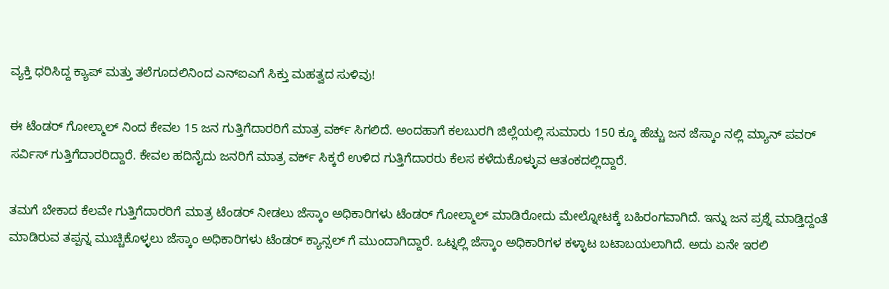ವ್ಯಕ್ತಿ ಧರಿಸಿದ್ದ ಕ್ಯಾಪ್ ಮತ್ತು ತಲೆಗೂದಲಿನಿಂದ ಎನ್ಐಎಗೆ ಸಿಕ್ತು ಮಹತ್ವದ ಸುಳಿವು!

ಈ ಟೆಂಡರ್ ಗೋಲ್ಮಾಲ್ ನಿಂದ ಕೇವಲ 15 ಜನ ಗುತ್ತಿಗೆದಾರರಿಗೆ ಮಾತ್ರ ವರ್ಕ್ ಸಿಗಲಿದೆ. ಅಂದಹಾಗೆ ಕಲಬುರಗಿ ಜಿಲ್ಲೆಯಲ್ಲಿ ಸುಮಾರು 150 ಕ್ಕೂ ಹೆಚ್ಚು ಜನ ಜೆಸ್ಕಾಂ ನಲ್ಲಿ ಮ್ಯಾನ್ ಪವರ್ ಸರ್ವಿಸ್ ಗುತ್ತಿಗೆದಾರರಿದ್ದಾರೆ. ಕೇವಲ ಹದಿನೈದು ಜನರಿಗೆ ಮಾತ್ರ ವರ್ಕ್ ಸಿಕ್ಕರೆ ಉಳಿದ ಗುತ್ತಿಗೆದಾರರು ಕೆಲಸ ಕಳೆದುಕೊಳ್ಳುವ ಆತಂಕದಲ್ಲಿದ್ದಾರೆ.

ತಮಗೆ ಬೇಕಾದ ಕೆಲವೇ ಗುತ್ತಿಗೆದಾರರಿಗೆ ಮಾತ್ರ ಟೆಂಡರ್ ನೀಡಲು ಜೆಸ್ಕಾಂ ಅಧಿಕಾರಿಗಳು ಟೆಂಡರ್ ಗೋಲ್ಮಾಲ್ ಮಾಡಿರೋದು ಮೇಲ್ನೋಟಕ್ಕೆ ಬಹಿರಂಗವಾಗಿದೆ. ಇನ್ನು ಜನ ಪ್ರಶ್ನೆ ಮಾಡ್ತಿದ್ದಂತೆ ಮಾಡಿರುವ ತಪ್ಪನ್ನ ಮುಚ್ಚಿಕೊಳ್ಳಲು ಜೆಸ್ಕಾಂ ಅಧಿಕಾರಿಗಳು ಟೆಂಡರ್ ಕ್ಯಾನ್ಸಲ್ ಗೆ ಮುಂದಾಗಿದ್ದಾರೆ. ಒಟ್ನಲ್ಲಿ ಜೆಸ್ಕಾಂ ಅಧಿಕಾರಿಗಳ ಕಳ್ಳಾಟ ಬಟಾಬಯಲಾಗಿದೆ. ಅದು ಏನೇ ಇರಲಿ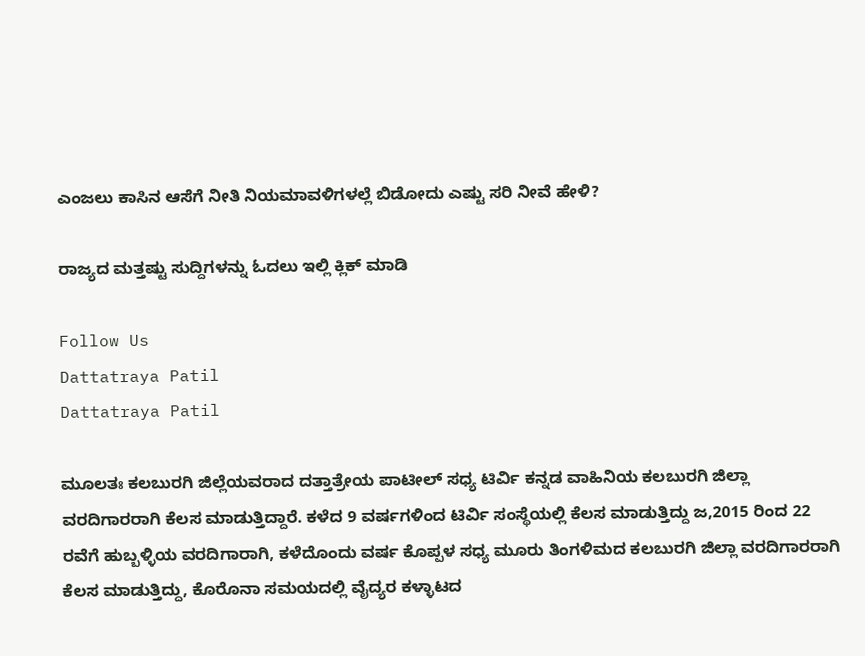ಎಂಜಲು ಕಾಸಿನ ಆಸೆಗೆ ನೀತಿ ನಿಯಮಾವಳಿಗಳಲ್ಲೆ ಬಿಡೋದು ಎಷ್ಟು ಸರಿ ನೀವೆ ಹೇಳಿ?

ರಾಜ್ಯದ ಮತ್ತಷ್ಟು ಸುದ್ದಿಗಳನ್ನು ಓದಲು ಇಲ್ಲಿ ಕ್ಲಿಕ್ ಮಾಡಿ

Follow Us
Dattatraya Patil
Dattatraya Patil

ಮೂಲತಃ ಕಲಬುರಗಿ ಜಿಲ್ಲೆಯವರಾದ ದತ್ತಾತ್ರೇಯ ಪಾಟೀಲ್ ಸಧ್ಯ ಟಿರ್ವಿ ಕನ್ನಡ ವಾಹಿನಿಯ ಕಲಬುರಗಿ ಜಿಲ್ಲಾ ವರದಿಗಾರರಾಗಿ ಕೆಲಸ ಮಾಡುತ್ತಿದ್ದಾರೆ. ಕಳೆದ 9 ವರ್ಷಗಳಿಂದ ಟಿರ್ವಿ ಸಂಸ್ಥೆಯಲ್ಲಿ ಕೆಲಸ‌ ಮಾಡುತ್ತಿದ್ದು ಜ,2015 ರಿಂದ 22 ರವೆಗೆ ಹುಬ್ಬಳ್ಳಿಯ ವರದಿಗಾರಾಗಿ, ಕಳೆದೊಂದು ವರ್ಷ ಕೊಪ್ಪಳ ಸಧ್ಯ ಮೂರು ತಿಂಗಳಿಮದ ಕಲಬುರಗಿ ಜಿಲ್ಲಾ ವರದಿಗಾರರಾಗಿ ಕೆಲಸ ಮಾಡುತ್ತಿದ್ದು, ಕೊರೊನಾ ಸಮಯದಲ್ಲಿ ವೈದ್ಯರ ಕಳ್ಳಾಟದ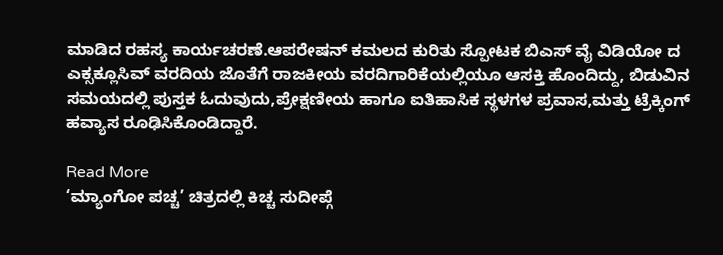ಮಾಡಿದ ರಹಸ್ಯ ಕಾರ್ಯಚರಣೆ.ಆಪರೇಷನ್ ಕಮಲದ ಕುರಿತು ಸ್ಪೋಟಕ ಬಿಎಸ್ ವೈ ವಿಡಿಯೋ ದ ಎಕ್ಸಕ್ಲೂಸಿವ್ ವರದಿಯ ಜೊತೆಗೆ ರಾಜಕೀಯ ವರದಿಗಾರಿಕೆಯಲ್ಲಿಯೂ ಆಸಕ್ತಿ ಹೊಂದಿದ್ದು, ಬಿಡುವಿನ ಸಮಯದಲ್ಲಿ ಪುಸ್ತಕ ಓದುವುದು,ಪ್ರೇಕ್ಷಣೀಯ ಹಾಗೂ ಐತಿಹಾಸಿಕ ಸ್ಥಳಗಳ ಪ್ರವಾಸ,ಮತ್ತು ಟ್ರೆಕ್ಕಿಂಗ್ ಹವ್ಯಾಸ ರೂಢಿಸಿಕೊಂಡಿದ್ದಾರೆ.

Read More
‘ಮ್ಯಾಂಗೋ ಪಚ್ಚ’ ಚಿತ್ರದಲ್ಲಿ ಕಿಚ್ಚ ಸುದೀಪ್ಗೆ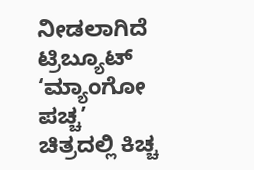ನೀಡಲಾಗಿದೆ ಟ್ರಿಬ್ಯೂಟ್
‘ಮ್ಯಾಂಗೋ ಪಚ್ಚ’ ಚಿತ್ರದಲ್ಲಿ ಕಿಚ್ಚ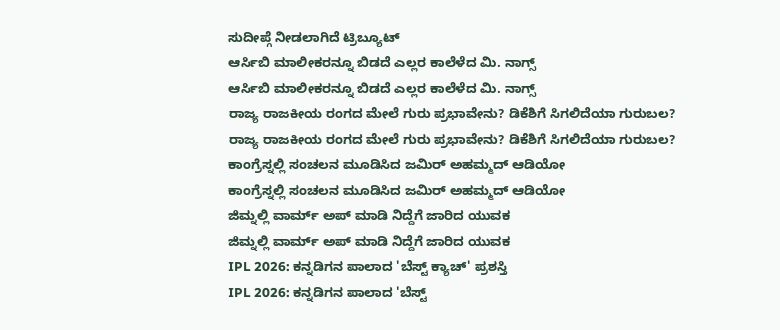ಸುದೀಪ್ಗೆ ನೀಡಲಾಗಿದೆ ಟ್ರಿಬ್ಯೂಟ್
ಆರ್ಸಿಬಿ ಮಾಲೀಕರನ್ನೂ ಬಿಡದೆ ಎಲ್ಲರ ಕಾಲೆಳೆದ ಮಿ. ನಾಗ್ಸ್
ಆರ್ಸಿಬಿ ಮಾಲೀಕರನ್ನೂ ಬಿಡದೆ ಎಲ್ಲರ ಕಾಲೆಳೆದ ಮಿ. ನಾಗ್ಸ್
ರಾಜ್ಯ ರಾಜಕೀಯ ರಂಗದ ಮೇಲೆ ಗುರು ಪ್ರಭಾವೇನು? ಡಿಕೆಶಿಗೆ ಸಿಗಲಿದೆಯಾ ಗುರುಬಲ?
ರಾಜ್ಯ ರಾಜಕೀಯ ರಂಗದ ಮೇಲೆ ಗುರು ಪ್ರಭಾವೇನು? ಡಿಕೆಶಿಗೆ ಸಿಗಲಿದೆಯಾ ಗುರುಬಲ?
ಕಾಂಗ್ರೆಸ್ನಲ್ಲಿ ಸಂಚಲನ ಮೂಡಿಸಿದ ಜಮಿರ್ ಅಹಮ್ಮದ್ ಆಡಿಯೋ
ಕಾಂಗ್ರೆಸ್ನಲ್ಲಿ ಸಂಚಲನ ಮೂಡಿಸಿದ ಜಮಿರ್ ಅಹಮ್ಮದ್ ಆಡಿಯೋ
ಜಿಮ್ನಲ್ಲಿ ವಾರ್ಮ್ ಅಪ್ ಮಾಡಿ ನಿದ್ದೆಗೆ ಜಾರಿದ ಯುವಕ
ಜಿಮ್ನಲ್ಲಿ ವಾರ್ಮ್ ಅಪ್ ಮಾಡಿ ನಿದ್ದೆಗೆ ಜಾರಿದ ಯುವಕ
IPL 2026: ಕನ್ನಡಿಗನ ಪಾಲಾದ 'ಬೆಸ್ಟ್ ಕ್ಯಾಚ್' ಪ್ರಶಸ್ತಿ
IPL 2026: ಕನ್ನಡಿಗನ ಪಾಲಾದ 'ಬೆಸ್ಟ್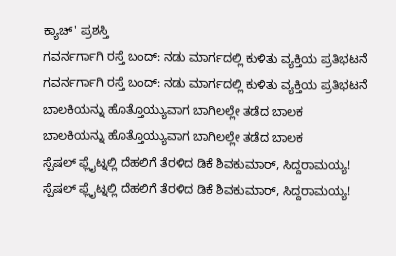ಕ್ಯಾಚ್' ಪ್ರಶಸ್ತಿ
ಗವರ್ನರ್ಗಾಗಿ ರಸ್ತೆ ಬಂದ್: ನಡು ಮಾರ್ಗದಲ್ಲಿ ಕುಳಿತು ವ್ಯಕ್ತಿಯ ಪ್ರತಿಭಟನೆ
ಗವರ್ನರ್ಗಾಗಿ ರಸ್ತೆ ಬಂದ್: ನಡು ಮಾರ್ಗದಲ್ಲಿ ಕುಳಿತು ವ್ಯಕ್ತಿಯ ಪ್ರತಿಭಟನೆ
ಬಾಲಕಿಯನ್ನು ಹೊತ್ತೊಯ್ಯುವಾಗ ಬಾಗಿಲಲ್ಲೇ ತಡೆದ ಬಾಲಕ
ಬಾಲಕಿಯನ್ನು ಹೊತ್ತೊಯ್ಯುವಾಗ ಬಾಗಿಲಲ್ಲೇ ತಡೆದ ಬಾಲಕ
ಸ್ಪೆಷಲ್ ಫ್ಲೈಟ್ನಲ್ಲಿ ದೆಹಲಿಗೆ ತೆರಳಿದ ಡಿಕೆ ಶಿವಕುಮಾರ್, ಸಿದ್ದರಾಮಯ್ಯ!
ಸ್ಪೆಷಲ್ ಫ್ಲೈಟ್ನಲ್ಲಿ ದೆಹಲಿಗೆ ತೆರಳಿದ ಡಿಕೆ ಶಿವಕುಮಾರ್, ಸಿದ್ದರಾಮಯ್ಯ!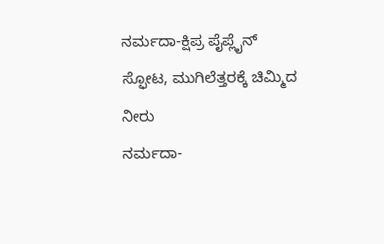ನರ್ಮದಾ-ಕ್ಷಿಪ್ರ ಪೈಪ್ಲೈನ್ ಸ್ಫೋಟ, ಮುಗಿಲೆತ್ತರಕ್ಕೆ ಚಿಮ್ಮಿದ ನೀರು
ನರ್ಮದಾ-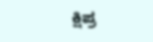ಕ್ಷಿಪ್ರ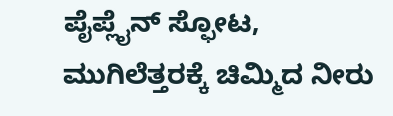ಪೈಪ್ಲೈನ್ ಸ್ಫೋಟ, ಮುಗಿಲೆತ್ತರಕ್ಕೆ ಚಿಮ್ಮಿದ ನೀರು